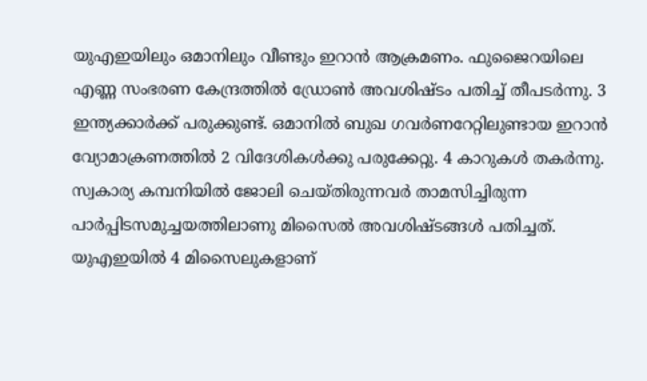യുഎഇയിലും ഒമാനിലും വീണ്ടും ഇറാൻ ആക്രമണം. ഫുജൈറയിലെ എണ്ണ സംഭരണ കേന്ദ്രത്തിൽ ഡ്രോൺ അവശിഷ്ടം പതിച്ച് തീപടർന്നു. 3 ഇന്ത്യക്കാർക്ക് പരുക്കുണ്ട്. ഒമാനിൽ ബുഖ ഗവർണറേറ്റിലുണ്ടായ ഇറാൻ വ്യോമാക്രണത്തിൽ 2 വിദേശികൾക്കു പരുക്കേറ്റു. 4 കാറുകൾ തകർന്നു.
സ്വകാര്യ കമ്പനിയിൽ ജോലി ചെയ്തിരുന്നവർ താമസിച്ചിരുന്ന പാർപ്പിടസമുച്ചയത്തിലാണു മിസൈൽ അവശിഷ്ടങ്ങൾ പതിച്ചത്. യുഎഇയിൽ 4 മിസൈലുകളാണ്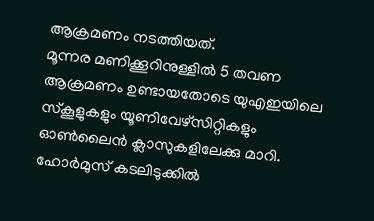ആക്രമണം നടത്തിയത്.
മൂന്നര മണിക്കൂറിനുള്ളിൽ 5 തവണ ആക്രമണം ഉണ്ടായതോടെ യുഎഇയിലെ സ്കൂളുകളും യൂണിവേഴ്സിറ്റികളും ഓൺലൈൻ ക്ലാസുകളിലേക്കു മാറി.
ഹോർമുസ് കടലിടുക്കിൽ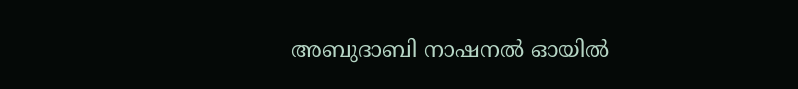അബുദാബി നാഷനൽ ഓയിൽ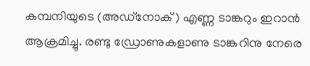കമ്പനിയുടെ (അഡ്നോക്) എണ്ണ ടാങ്കറും ഇറാൻ ആക്രമിച്ചു. രണ്ടു ഡ്രോണുകളാണു ടാങ്കറിനു നേരെ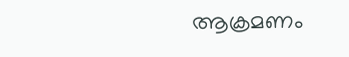ആക്രമണം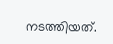നടത്തിയത്.